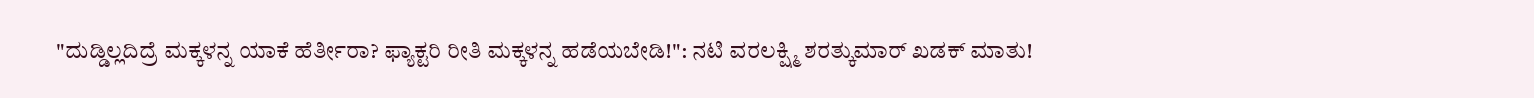"ದುಡ್ಡಿಲ್ಲದಿದ್ರೆ ಮಕ್ಕಳನ್ನ ಯಾಕೆ ಹೆರ್ತೀರಾ? ಫ್ಯಾಕ್ಟರಿ ರೀತಿ ಮಕ್ಕಳನ್ನ ಹಡೆಯಬೇಡಿ!": ನಟಿ ವರಲಕ್ಷ್ಮಿ ಶರತ್ಕುಮಾರ್ ಖಡಕ್ ಮಾತು!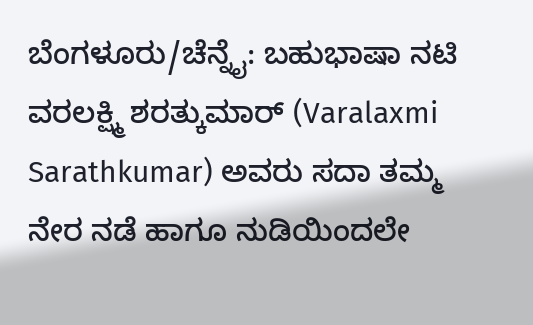ಬೆಂಗಳೂರು/ಚೆನ್ನೈ: ಬಹುಭಾಷಾ ನಟಿ ವರಲಕ್ಷ್ಮಿ ಶರತ್ಕುಮಾರ್ (Varalaxmi Sarathkumar) ಅವರು ಸದಾ ತಮ್ಮ ನೇರ ನಡೆ ಹಾಗೂ ನುಡಿಯಿಂದಲೇ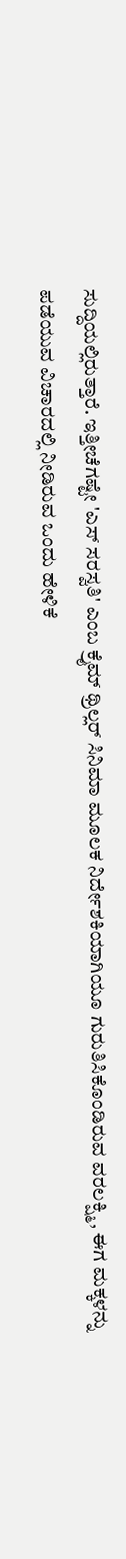ಸುದ್ದಿಯಲ್ಲಿರುತ್ತಾರೆ. ಇತ್ತೀಚೆಗಷ್ಟೇ 'ಎಸ್ ಸರಸ್ವತಿ' ಎಂಬ ಕ್ರೈಮ್ ಥ್ರಿಲ್ಲರ್ ಸಿನಿಮಾ ಮೂಲಕ ನಿರ್ದೇಶಕಿಯಾಗಿಯೂ ಗುರುತಿಸಿಕೊಂಡಿರುವ ವರಲಕ್ಷ್ಮಿ, ಈಗ ಮಕ್ಕಳನ್ನು ಪಡೆಯುವ ವಿಚಾರದಲ್ಲಿ ನೀಡಿರುವ ಒಂದು ಹೇಳಿಕೆ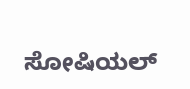ಸೋಷಿಯಲ್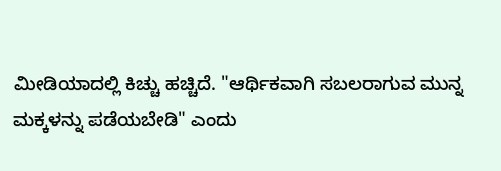ಮೀಡಿಯಾದಲ್ಲಿ ಕಿಚ್ಚು ಹಚ್ಚಿದೆ. "ಆರ್ಥಿಕವಾಗಿ ಸಬಲರಾಗುವ ಮುನ್ನ ಮಕ್ಕಳನ್ನು ಪಡೆಯಬೇಡಿ" ಎಂದು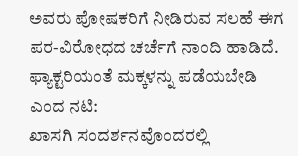ಅವರು ಪೋಷಕರಿಗೆ ನೀಡಿರುವ ಸಲಹೆ ಈಗ ಪರ-ವಿರೋಧದ ಚರ್ಚೆಗೆ ನಾಂದಿ ಹಾಡಿದೆ.
ಫ್ಯಾಕ್ಟರಿಯಂತೆ ಮಕ್ಕಳನ್ನು ಪಡೆಯಬೇಡಿ ಎಂದ ನಟಿ:
ಖಾಸಗಿ ಸಂದರ್ಶನವೊಂದರಲ್ಲಿ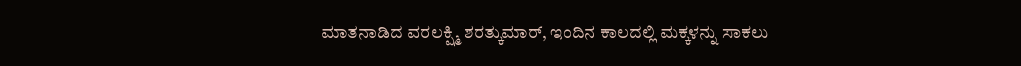ಮಾತನಾಡಿದ ವರಲಕ್ಷ್ಮಿ ಶರತ್ಕುಮಾರ್, ಇಂದಿನ ಕಾಲದಲ್ಲಿ ಮಕ್ಕಳನ್ನು ಸಾಕಲು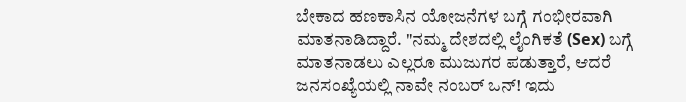ಬೇಕಾದ ಹಣಕಾಸಿನ ಯೋಜನೆಗಳ ಬಗ್ಗೆ ಗಂಭೀರವಾಗಿ ಮಾತನಾಡಿದ್ದಾರೆ. "ನಮ್ಮ ದೇಶದಲ್ಲಿ ಲೈಂಗಿಕತೆ (Sex) ಬಗ್ಗೆ ಮಾತನಾಡಲು ಎಲ್ಲರೂ ಮುಜುಗರ ಪಡುತ್ತಾರೆ, ಆದರೆ ಜನಸಂಖ್ಯೆಯಲ್ಲಿ ನಾವೇ ನಂಬರ್ ಒನ್! ಇದು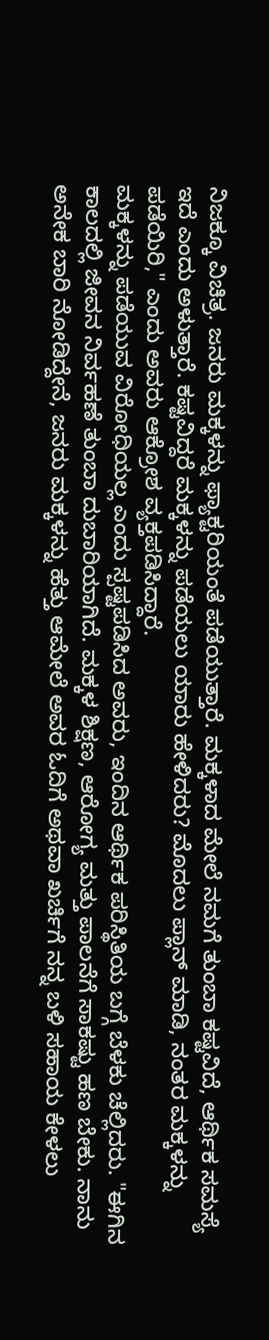ನಿಜಕ್ಕೂ ವಿಚಿತ್ರ. ಜನರು ಮಕ್ಕಳನ್ನು ಫ್ಯಾಕ್ಟರಿಯಂತೆ ಪಡೆಯುತ್ತಾರೆ. ಮಕ್ಕಳಾದ ಮೇಲೆ ನಮಗೆ ತುಂಬಾ ಕಷ್ಟವಿದೆ, ಆರ್ಥಿಕ ಸಮಸ್ಯೆ ಇದೆ ಎಂದು ಅಳುತ್ತಾರೆ. ಕಷ್ಟವಿದ್ದರೆ ಮಕ್ಕಳನ್ನು ಪಡೆಯಲು ಯಾರು ಹೇಳಿದರು? ಮೊದಲು ಪ್ಲಾನ್ ಮಾಡಿ, ನಂತರ ಮಕ್ಕಳನ್ನು ಪಡೆಯಿರಿ," ಎಂದು ಅವರು ಆಕ್ರೋಶ ವ್ಯಕ್ತಪಡಿಸಿದ್ದಾರೆ.
ಮಕ್ಕಳನ್ನು ಪಡೆಯುವ ವಿರೋಧಿಯಲ್ಲ ಎಂದು ಸ್ಪಷ್ಟಪಡಿಸಿದ ಅವರು, ಇಂದಿನ ಆರ್ಥಿಕ ಪರಿಸ್ಥಿತಿಯ ಬಗ್ಗೆ ಬೆಳಕು ಚೆಲ್ಲಿದರು. "ಈಗಿನ ಕಾಲದಲ್ಲಿ ಜೀವನ ನಿರ್ವಹಣೆ ತುಂಬಾ ದುಬಾರಿಯಾಗಿದೆ. ಮಕ್ಕಳ ಶಿಕ್ಷಣ, ಆರೋಗ್ಯ ಮತ್ತು ಪಾಲನೆಗೆ ಸಾಕಷ್ಟು ಹಣ ಬೇಕು. ನಾನು ಅನೇಕ ಬಾರಿ ನೋಡಿದ್ದೇನೆ, ಜನರು ಮಕ್ಕಳನ್ನು ಹೆತ್ತು ಆಮೇಲೆ ಅವರ ಓದಿಗೆ ಅಥವಾ ಖರ್ಚಿಗೆ ನನ್ನ ಬಳಿ ಸಹಾಯ ಕೇಳಲು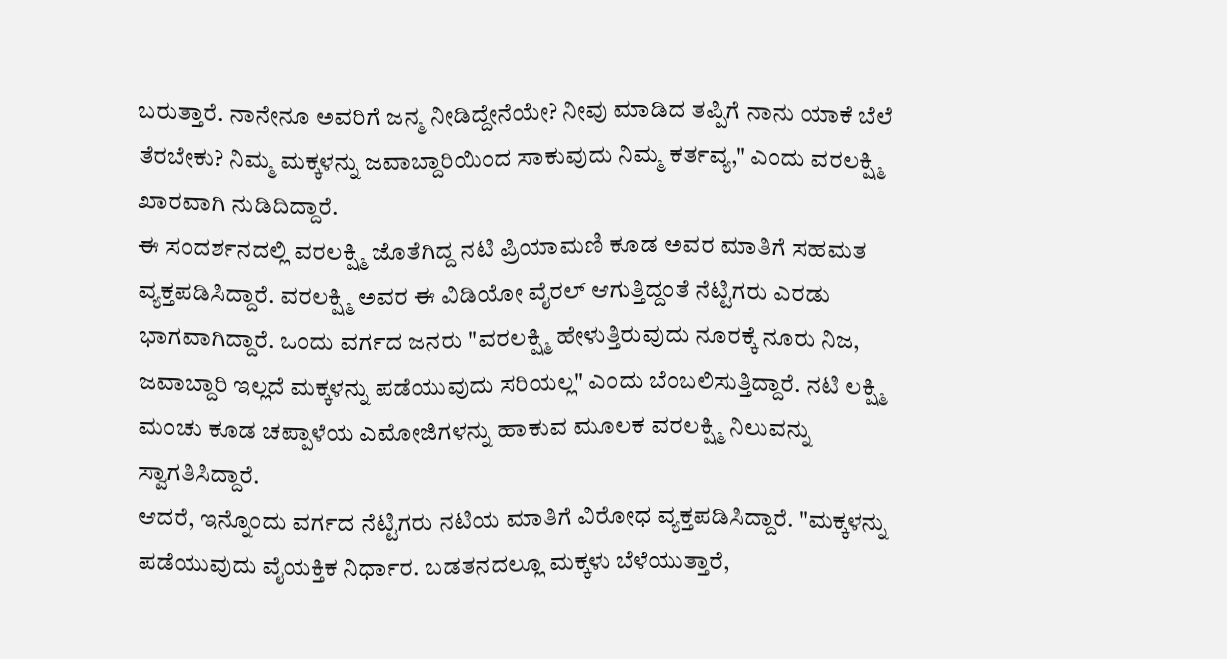ಬರುತ್ತಾರೆ. ನಾನೇನೂ ಅವರಿಗೆ ಜನ್ಮ ನೀಡಿದ್ದೇನೆಯೇ? ನೀವು ಮಾಡಿದ ತಪ್ಪಿಗೆ ನಾನು ಯಾಕೆ ಬೆಲೆ ತೆರಬೇಕು? ನಿಮ್ಮ ಮಕ್ಕಳನ್ನು ಜವಾಬ್ದಾರಿಯಿಂದ ಸಾಕುವುದು ನಿಮ್ಮ ಕರ್ತವ್ಯ," ಎಂದು ವರಲಕ್ಷ್ಮಿ ಖಾರವಾಗಿ ನುಡಿದಿದ್ದಾರೆ.
ಈ ಸಂದರ್ಶನದಲ್ಲಿ ವರಲಕ್ಷ್ಮಿ ಜೊತೆಗಿದ್ದ ನಟಿ ಪ್ರಿಯಾಮಣಿ ಕೂಡ ಅವರ ಮಾತಿಗೆ ಸಹಮತ ವ್ಯಕ್ತಪಡಿಸಿದ್ದಾರೆ. ವರಲಕ್ಷ್ಮಿ ಅವರ ಈ ವಿಡಿಯೋ ವೈರಲ್ ಆಗುತ್ತಿದ್ದಂತೆ ನೆಟ್ಟಿಗರು ಎರಡು ಭಾಗವಾಗಿದ್ದಾರೆ. ಒಂದು ವರ್ಗದ ಜನರು "ವರಲಕ್ಷ್ಮಿ ಹೇಳುತ್ತಿರುವುದು ನೂರಕ್ಕೆ ನೂರು ನಿಜ, ಜವಾಬ್ದಾರಿ ಇಲ್ಲದೆ ಮಕ್ಕಳನ್ನು ಪಡೆಯುವುದು ಸರಿಯಲ್ಲ" ಎಂದು ಬೆಂಬಲಿಸುತ್ತಿದ್ದಾರೆ. ನಟಿ ಲಕ್ಷ್ಮಿ ಮಂಚು ಕೂಡ ಚಪ್ಪಾಳೆಯ ಎಮೋಜಿಗಳನ್ನು ಹಾಕುವ ಮೂಲಕ ವರಲಕ್ಷ್ಮಿ ನಿಲುವನ್ನು ಸ್ವಾಗತಿಸಿದ್ದಾರೆ.
ಆದರೆ, ಇನ್ನೊಂದು ವರ್ಗದ ನೆಟ್ಟಿಗರು ನಟಿಯ ಮಾತಿಗೆ ವಿರೋಧ ವ್ಯಕ್ತಪಡಿಸಿದ್ದಾರೆ. "ಮಕ್ಕಳನ್ನು ಪಡೆಯುವುದು ವೈಯಕ್ತಿಕ ನಿರ್ಧಾರ. ಬಡತನದಲ್ಲೂ ಮಕ್ಕಳು ಬೆಳೆಯುತ್ತಾರೆ,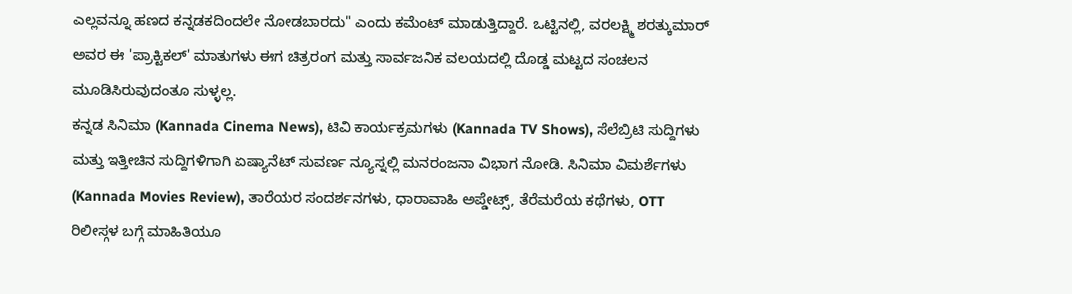ಎಲ್ಲವನ್ನೂ ಹಣದ ಕನ್ನಡಕದಿಂದಲೇ ನೋಡಬಾರದು" ಎಂದು ಕಮೆಂಟ್ ಮಾಡುತ್ತಿದ್ದಾರೆ. ಒಟ್ಟಿನಲ್ಲಿ, ವರಲಕ್ಷ್ಮಿ ಶರತ್ಕುಮಾರ್ ಅವರ ಈ 'ಪ್ರಾಕ್ಟಿಕಲ್' ಮಾತುಗಳು ಈಗ ಚಿತ್ರರಂಗ ಮತ್ತು ಸಾರ್ವಜನಿಕ ವಲಯದಲ್ಲಿ ದೊಡ್ಡ ಮಟ್ಟದ ಸಂಚಲನ ಮೂಡಿಸಿರುವುದಂತೂ ಸುಳ್ಳಲ್ಲ.
ಕನ್ನಡ ಸಿನಿಮಾ (Kannada Cinema News), ಟಿವಿ ಕಾರ್ಯಕ್ರಮಗಳು (Kannada TV Shows), ಸೆಲೆಬ್ರಿಟಿ ಸುದ್ದಿಗಳು ಮತ್ತು ಇತ್ತೀಚಿನ ಸುದ್ದಿಗಳಿಗಾಗಿ ಏಷ್ಯಾನೆಟ್ ಸುವರ್ಣ ನ್ಯೂಸ್ನಲ್ಲಿ ಮನರಂಜನಾ ವಿಭಾಗ ನೋಡಿ. ಸಿನಿಮಾ ವಿಮರ್ಶೆಗಳು (Kannada Movies Review), ತಾರೆಯರ ಸಂದರ್ಶನಗಳು, ಧಾರಾವಾಹಿ ಅಪ್ಡೇಟ್ಸ್, ತೆರೆಮರೆಯ ಕಥೆಗಳು, OTT ರಿಲೀಸ್ಗಳ ಬಗ್ಗೆ ಮಾಹಿತಿಯೂ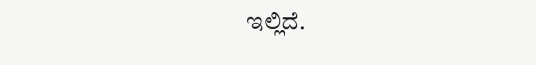ಇಲ್ಲಿದೆ.